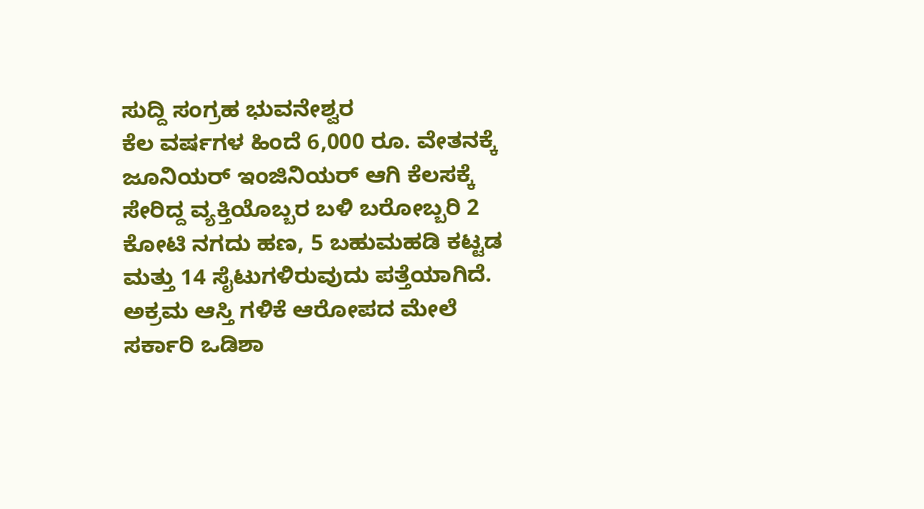ಸುದ್ದಿ ಸಂಗ್ರಹ ಭುವನೇಶ್ವರ
ಕೆಲ ವರ್ಷಗಳ ಹಿಂದೆ 6,000 ರೂ. ವೇತನಕ್ಕೆ ಜೂನಿಯರ್ ಇಂಜಿನಿಯರ್ ಆಗಿ ಕೆಲಸಕ್ಕೆ ಸೇರಿದ್ದ ವ್ಯಕ್ತಿಯೊಬ್ಬರ ಬಳಿ ಬರೋಬ್ಬರಿ 2 ಕೋಟಿ ನಗದು ಹಣ, 5 ಬಹುಮಹಡಿ ಕಟ್ಟಡ ಮತ್ತು 14 ಸೈಟುಗಳಿರುವುದು ಪತ್ತೆಯಾಗಿದೆ.
ಅಕ್ರಮ ಆಸ್ತಿ ಗಳಿಕೆ ಆರೋಪದ ಮೇಲೆ ಸರ್ಕಾರಿ ಒಡಿಶಾ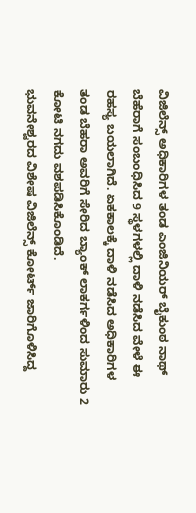ವಿಜಿಲೆನ್ಸ್ ಅಧಿಕಾರಿಗಳ ತಂಡ ಎಂಜಿನಿಯರ್ ಬೈಕುಂಠ ನಾಥ್ ಬೆಹೆರಾಗೆ ಸಂಬಂಧಿಸಿದ 9 ಸ್ಥಳಗಳಲ್ಲಿ ದಾಳಿ ನಡೆಸಿದ ವೇಳೆ ಈ ರಹಸ್ಯ ಬಯಲಾಗಿದೆ. ಏಕಕಾಲಕ್ಕೆ ದಾಳಿ ನಡೆಸಿದ ಅಧಿಕಾರಿಗಳ ತಂಡ ಬೆಹರಾ ಅವರಿಗೆ ಸೇರಿದ ಬ್ಯಾಂಕ್ ಲಾಕರ್ಗಳಿಂದ ಸುಮಾರು 2 ಕೋಟಿ ನಗದು ವಶಪಡಿಸಿಕೊಂಡಿದೆ.
ಭುವನೇಶ್ವರದ ವಿಶೇಷ ವಿಜಿಲೆನ್ಸ್ ಕೋರ್ಟ್ ಜಾರಿಗೊಳಿಸಿದ್ದ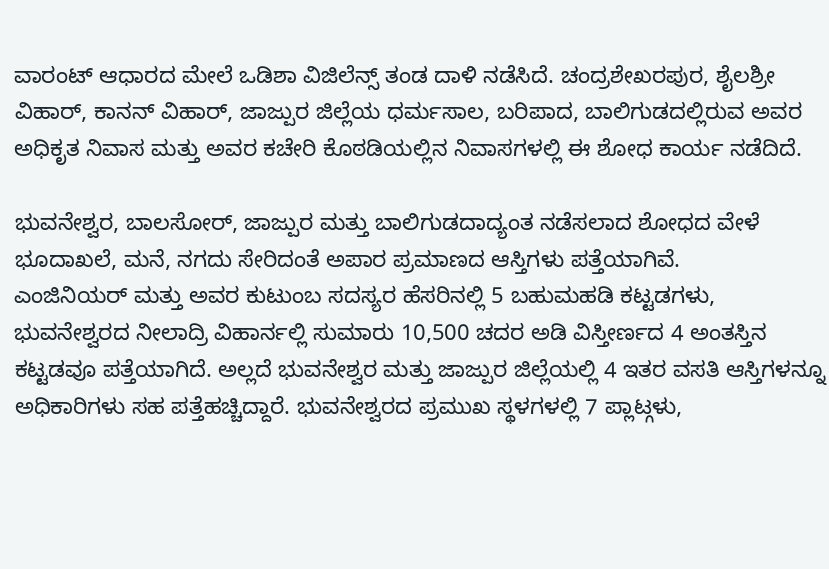ವಾರಂಟ್ ಆಧಾರದ ಮೇಲೆ ಒಡಿಶಾ ವಿಜಿಲೆನ್ಸ್ ತಂಡ ದಾಳಿ ನಡೆಸಿದೆ. ಚಂದ್ರಶೇಖರಪುರ, ಶೈಲಶ್ರೀ ವಿಹಾರ್, ಕಾನನ್ ವಿಹಾರ್, ಜಾಜ್ಪುರ ಜಿಲ್ಲೆಯ ಧರ್ಮಸಾಲ, ಬರಿಪಾದ, ಬಾಲಿಗುಡದಲ್ಲಿರುವ ಅವರ ಅಧಿಕೃತ ನಿವಾಸ ಮತ್ತು ಅವರ ಕಚೇರಿ ಕೊಠಡಿಯಲ್ಲಿನ ನಿವಾಸಗಳಲ್ಲಿ ಈ ಶೋಧ ಕಾರ್ಯ ನಡೆದಿದೆ.

ಭುವನೇಶ್ವರ, ಬಾಲಸೋರ್, ಜಾಜ್ಪುರ ಮತ್ತು ಬಾಲಿಗುಡದಾದ್ಯಂತ ನಡೆಸಲಾದ ಶೋಧದ ವೇಳೆ ಭೂದಾಖಲೆ, ಮನೆ, ನಗದು ಸೇರಿದಂತೆ ಅಪಾರ ಪ್ರಮಾಣದ ಆಸ್ತಿಗಳು ಪತ್ತೆಯಾಗಿವೆ.
ಎಂಜಿನಿಯರ್ ಮತ್ತು ಅವರ ಕುಟುಂಬ ಸದಸ್ಯರ ಹೆಸರಿನಲ್ಲಿ 5 ಬಹುಮಹಡಿ ಕಟ್ಟಡಗಳು, ಭುವನೇಶ್ವರದ ನೀಲಾದ್ರಿ ವಿಹಾರ್ನಲ್ಲಿ ಸುಮಾರು 10,500 ಚದರ ಅಡಿ ವಿಸ್ತೀರ್ಣದ 4 ಅಂತಸ್ತಿನ ಕಟ್ಟಡವೂ ಪತ್ತೆಯಾಗಿದೆ. ಅಲ್ಲದೆ ಭುವನೇಶ್ವರ ಮತ್ತು ಜಾಜ್ಪುರ ಜಿಲ್ಲೆಯಲ್ಲಿ 4 ಇತರ ವಸತಿ ಆಸ್ತಿಗಳನ್ನೂ ಅಧಿಕಾರಿಗಳು ಸಹ ಪತ್ತೆಹಚ್ಚಿದ್ದಾರೆ. ಭುವನೇಶ್ವರದ ಪ್ರಮುಖ ಸ್ಥಳಗಳಲ್ಲಿ 7 ಪ್ಲಾಟ್ಗಳು,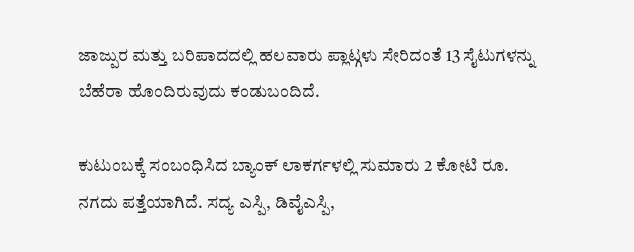ಜಾಜ್ಪುರ ಮತ್ತು ಬರಿಪಾದದಲ್ಲಿ ಹಲವಾರು ಪ್ಲಾಟ್ಗಳು ಸೇರಿದಂತೆ 13 ಸೈಟುಗಳನ್ನು ಬೆಹೆರಾ ಹೊಂದಿರುವುದು ಕಂಡುಬಂದಿದೆ.

ಕುಟುಂಬಕ್ಕೆ ಸಂಬಂಧಿಸಿದ ಬ್ಯಾಂಕ್ ಲಾಕರ್ಗಳಲ್ಲಿ ಸುಮಾರು 2 ಕೋಟಿ ರೂ. ನಗದು ಪತ್ತೆಯಾಗಿದೆ. ಸದ್ಯ ಎಸ್ಪಿ, ಡಿವೈಎಸ್ಪಿ,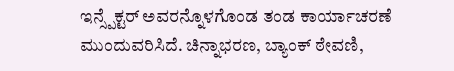ಇನ್ಸ್ಪೆಕ್ಟರ್ ಅವರನ್ನೊಳಗೊಂಡ ತಂಡ ಕಾರ್ಯಾಚರಣೆ ಮುಂದುವರಿಸಿದೆ. ಚಿನ್ನಾಭರಣ, ಬ್ಯಾಂಕ್ ಠೇವಣಿ,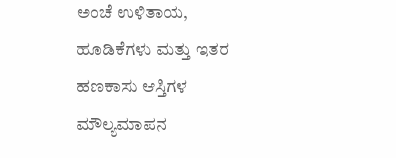ಅಂಚೆ ಉಳಿತಾಯ, ಹೂಡಿಕೆಗಳು ಮತ್ತು ಇತರ ಹಣಕಾಸು ಆಸ್ತಿಗಳ ಮೌಲ್ಯಮಾಪನ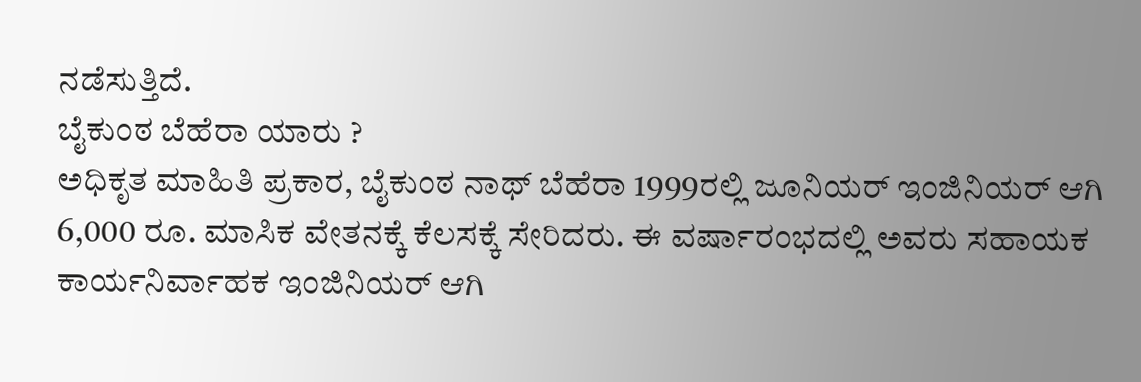ನಡೆಸುತ್ತಿದೆ.
ಬೈಕುಂಠ ಬೆಹೆರಾ ಯಾರು ?
ಅಧಿಕೃತ ಮಾಹಿತಿ ಪ್ರಕಾರ, ಬೈಕುಂಠ ನಾಥ್ ಬೆಹೆರಾ 1999ರಲ್ಲಿ ಜೂನಿಯರ್ ಇಂಜಿನಿಯರ್ ಆಗಿ 6,000 ರೂ. ಮಾಸಿಕ ವೇತನಕ್ಕೆ ಕೆಲಸಕ್ಕೆ ಸೇರಿದರು. ಈ ವರ್ಷಾರಂಭದಲ್ಲಿ ಅವರು ಸಹಾಯಕ ಕಾರ್ಯನಿರ್ವಾಹಕ ಇಂಜಿನಿಯರ್ ಆಗಿ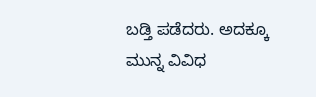ಬಡ್ತಿ ಪಡೆದರು. ಅದಕ್ಕೂ ಮುನ್ನ ವಿವಿಧ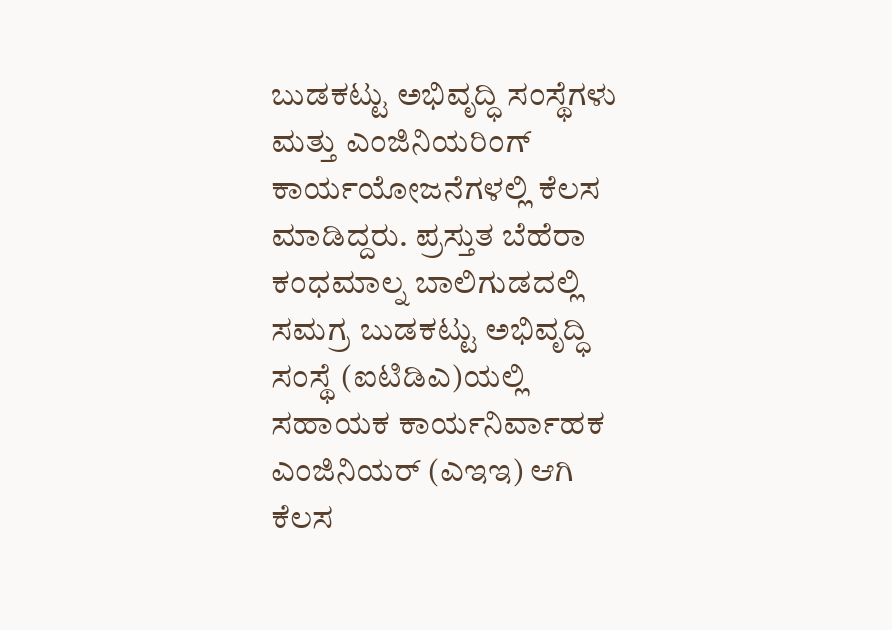ಬುಡಕಟ್ಟು ಅಭಿವೃದ್ಧಿ ಸಂಸ್ಥೆಗಳು ಮತ್ತು ಎಂಜಿನಿಯರಿಂಗ್ ಕಾರ್ಯಯೋಜನೆಗಳಲ್ಲಿ ಕೆಲಸ ಮಾಡಿದ್ದರು. ಪ್ರಸ್ತುತ ಬೆಹೆರಾ ಕಂಧಮಾಲ್ನ ಬಾಲಿಗುಡದಲ್ಲಿ ಸಮಗ್ರ ಬುಡಕಟ್ಟು ಅಭಿವೃದ್ಧಿ ಸಂಸ್ಥೆ (ಐಟಿಡಿಎ)ಯಲ್ಲಿ ಸಹಾಯಕ ಕಾರ್ಯನಿರ್ವಾಹಕ ಎಂಜಿನಿಯರ್ (ಎಇಇ) ಆಗಿ ಕೆಲಸ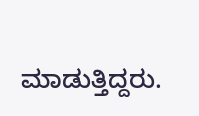ಮಾಡುತ್ತಿದ್ದರು.